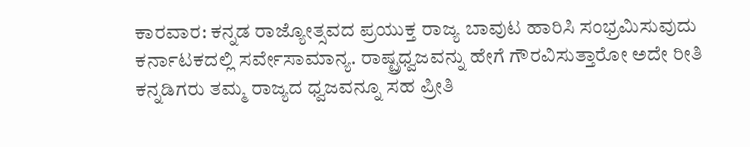ಕಾರವಾರ: ಕನ್ನಡ ರಾಜ್ಯೋತ್ಸವದ ಪ್ರಯುಕ್ತ ರಾಜ್ಯ ಬಾವುಟ ಹಾರಿಸಿ ಸಂಭ್ರಮಿಸುವುದು ಕರ್ನಾಟಕದಲ್ಲಿ ಸರ್ವೇಸಾಮಾನ್ಯ. ರಾಷ್ಟ್ರಧ್ವಜವನ್ನು ಹೇಗೆ ಗೌರವಿಸುತ್ತಾರೋ ಅದೇ ರೀತಿ ಕನ್ನಡಿಗರು ತಮ್ಮ ರಾಜ್ಯದ ಧ್ವಜವನ್ನೂ ಸಹ ಪ್ರೀತಿ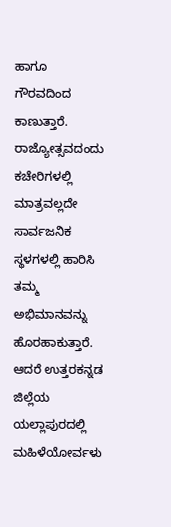ಹಾಗೂ ಗೌರವದಿಂದ ಕಾಣುತ್ತಾರೆ. ರಾಜ್ಯೋತ್ಸವದಂದು ಕಚೇರಿಗಳಲ್ಲಿ ಮಾತ್ರವಲ್ಲದೇ ಸಾರ್ವಜನಿಕ ಸ್ಥಳಗಳಲ್ಲಿ ಹಾರಿಸಿ ತಮ್ಮ ಅಭಿಮಾನವನ್ನು ಹೊರಹಾಕುತ್ತಾರೆ.
ಆದರೆ ಉತ್ತರಕನ್ನಡ ಜಿಲ್ಲೆಯ ಯಲ್ಲಾಪುರದಲ್ಲಿ ಮಹಿಳೆಯೋರ್ವಳು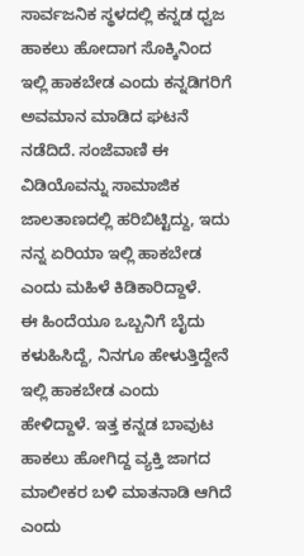ಸಾರ್ವಜನಿಕ ಸ್ಥಳದಲ್ಲಿ ಕನ್ನಡ ಧ್ವಜ ಹಾಕಲು ಹೋದಾಗ ಸೊಕ್ಕಿನಿಂದ ಇಲ್ಲಿ ಹಾಕಬೇಡ ಎಂದು ಕನ್ನಡಿಗರಿಗೆ ಅವಮಾನ ಮಾಡಿದ ಘಟನೆ ನಡೆದಿದೆ. ಸಂಜೆವಾಣಿ ಈ ವಿಡಿಯೊವನ್ನು ಸಾಮಾಜಿಕ ಜಾಲತಾಣದಲ್ಲಿ ಹರಿಬಿಟ್ಟಿದ್ದು, ಇದು ನನ್ನ ಏರಿಯಾ ಇಲ್ಲಿ ಹಾಕಬೇಡ ಎಂದು ಮಹಿಳೆ ಕಿಡಿಕಾರಿದ್ದಾಳೆ.
ಈ ಹಿಂದೆಯೂ ಒಬ್ಬನಿಗೆ ಬೈದು ಕಳುಹಿಸಿದ್ದೆ, ನಿನಗೂ ಹೇಳುತ್ತಿದ್ದೇನೆ ಇಲ್ಲಿ ಹಾಕಬೇಡ ಎಂದು ಹೇಳಿದ್ದಾಳೆ. ಇತ್ತ ಕನ್ನಡ ಬಾವುಟ ಹಾಕಲು ಹೋಗಿದ್ದ ವ್ಯಕ್ತಿ ಜಾಗದ ಮಾಲೀಕರ ಬಳಿ ಮಾತನಾಡಿ ಆಗಿದೆ ಎಂದು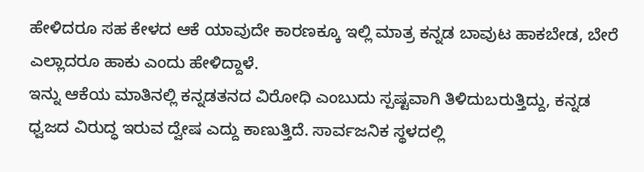ಹೇಳಿದರೂ ಸಹ ಕೇಳದ ಆಕೆ ಯಾವುದೇ ಕಾರಣಕ್ಕೂ ಇಲ್ಲಿ ಮಾತ್ರ ಕನ್ನಡ ಬಾವುಟ ಹಾಕಬೇಡ, ಬೇರೆ ಎಲ್ಲಾದರೂ ಹಾಕು ಎಂದು ಹೇಳಿದ್ದಾಳೆ.
ಇನ್ನು ಆಕೆಯ ಮಾತಿನಲ್ಲಿ ಕನ್ನಡತನದ ವಿರೋಧಿ ಎಂಬುದು ಸ್ಪಷ್ಟವಾಗಿ ತಿಳಿದುಬರುತ್ತಿದ್ದು, ಕನ್ನಡ ಧ್ವಜದ ವಿರುದ್ಧ ಇರುವ ದ್ವೇಷ ಎದ್ದು ಕಾಣುತ್ತಿದೆ. ಸಾರ್ವಜನಿಕ ಸ್ಥಳದಲ್ಲಿ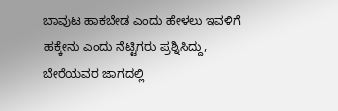ಬಾವುಟ ಹಾಕಬೇಡ ಎಂದು ಹೇಳಲು ಇವಳಿಗೆ ಹಕ್ಕೇನು ಎಂದು ನೆಟ್ಟಿಗರು ಪ್ರಶ್ನಿಸಿದ್ದು, ಬೇರೆಯವರ ಜಾಗದಲ್ಲಿ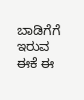ಬಾಡಿಗೆಗೆ ಇರುವ ಈಕೆ ಈ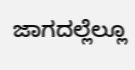ಜಾಗದಲ್ಲೆಲ್ಲೂ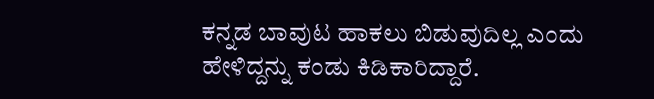ಕನ್ನಡ ಬಾವುಟ ಹಾಕಲು ಬಿಡುವುದಿಲ್ಲ ಎಂದು ಹೇಳಿದ್ದನ್ನು ಕಂಡು ಕಿಡಿಕಾರಿದ್ದಾರೆ.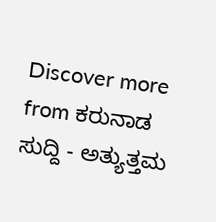Discover more from ಕರುನಾಡ ಸುದ್ದಿ - ಅತ್ಯುತ್ತಮ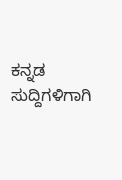ಕನ್ನಡ ಸುದ್ದಿಗಳಿಗಾಗಿ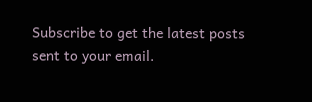Subscribe to get the latest posts sent to your email.